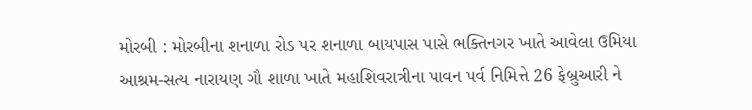મોરબી : મોરબીના શનાળા રોડ પર શનાળા બાયપાસ પાસે ભક્તિનગર ખાતે આવેલા ઉમિયા આશ્રમ-સત્ય નારાયણ ગૌ શાળા ખાતે મહાશિવરાત્રીના પાવન પર્વ નિમિત્તે 26 ફેબ્રુઆરી ને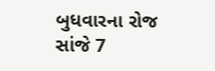બુધવારના રોજ સાંજે 7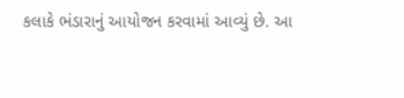કલાકે ભંડારાનું આયોજન કરવામાં આવ્યું છે. આ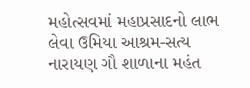મહોત્સવમાં મહાપ્રસાદનો લાભ લેવા ઉમિયા આશ્રમ-સત્ય નારાયણ ગૌ શાળાના મહંત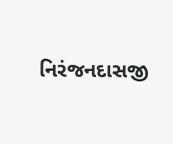નિરંજનદાસજી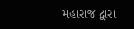મહારાજ દ્વારા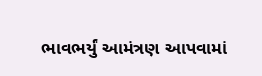ભાવભર્યું આમંત્રણ આપવામાં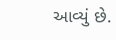આવ્યું છે.